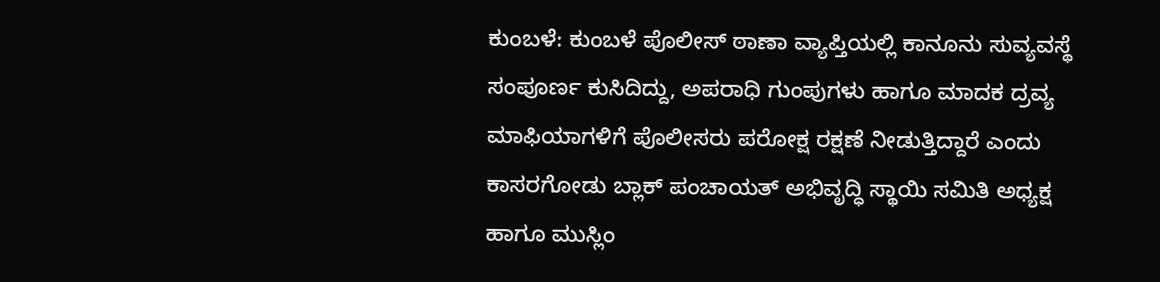ಕುಂಬಳೆ: ಕುಂಬಳೆ ಪೊಲೀಸ್ ಠಾಣಾ ವ್ಯಾಪ್ತಿಯಲ್ಲಿ ಕಾನೂನು ಸುವ್ಯವಸ್ಥೆ ಸಂಪೂರ್ಣ ಕುಸಿದಿದ್ದು, ಅಪರಾಧಿ ಗುಂಪುಗಳು ಹಾಗೂ ಮಾದಕ ದ್ರವ್ಯ ಮಾಫಿಯಾಗಳಿಗೆ ಪೊಲೀಸರು ಪರೋಕ್ಷ ರಕ್ಷಣೆ ನೀಡುತ್ತಿದ್ದಾರೆ ಎಂದು ಕಾಸರಗೋಡು ಬ್ಲಾಕ್ ಪಂಚಾಯತ್ ಅಭಿವೃದ್ಧಿ ಸ್ಥಾಯಿ ಸಮಿತಿ ಅಧ್ಯಕ್ಷ ಹಾಗೂ ಮುಸ್ಲಿಂ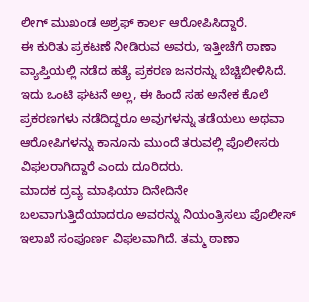ಲೀಗ್ ಮುಖಂಡ ಅಶ್ರಫ್ ಕಾರ್ಲ ಆರೋಪಿಸಿದ್ದಾರೆ.
ಈ ಕುರಿತು ಪ್ರಕಟಣೆ ನೀಡಿರುವ ಅವರು, ಇತ್ತೀಚೆಗೆ ಠಾಣಾ ವ್ಯಾಪ್ತಿಯಲ್ಲಿ ನಡೆದ ಹತ್ಯೆ ಪ್ರಕರಣ ಜನರನ್ನು ಬೆಚ್ಚಿಬೀಳಿಸಿದೆ. ಇದು ಒಂಟಿ ಘಟನೆ ಅಲ್ಲ, ಈ ಹಿಂದೆ ಸಹ ಅನೇಕ ಕೊಲೆ ಪ್ರಕರಣಗಳು ನಡೆದಿದ್ದರೂ ಅವುಗಳನ್ನು ತಡೆಯಲು ಅಥವಾ ಆರೋಪಿಗಳನ್ನು ಕಾನೂನು ಮುಂದೆ ತರುವಲ್ಲಿ ಪೊಲೀಸರು ವಿಫಲರಾಗಿದ್ದಾರೆ ಎಂದು ದೂರಿದರು.
ಮಾದಕ ದ್ರವ್ಯ ಮಾಫಿಯಾ ದಿನೇದಿನೇ ಬಲವಾಗುತ್ತಿದೆಯಾದರೂ ಅವರನ್ನು ನಿಯಂತ್ರಿಸಲು ಪೊಲೀಸ್ ಇಲಾಖೆ ಸಂಪೂರ್ಣ ವಿಫಲವಾಗಿದೆ. ತಮ್ಮ ಠಾಣಾ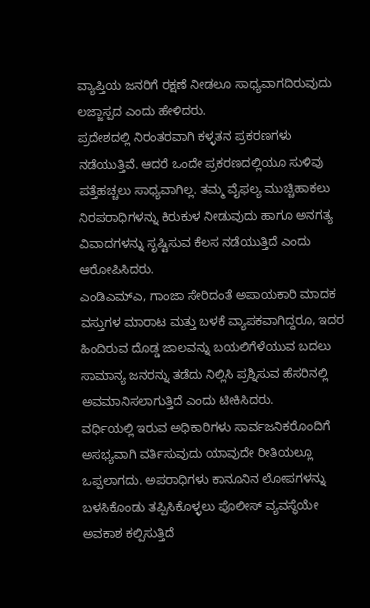ವ್ಯಾಪ್ತಿಯ ಜನರಿಗೆ ರಕ್ಷಣೆ ನೀಡಲೂ ಸಾಧ್ಯವಾಗದಿರುವುದು ಲಜ್ಜಾಸ್ಪದ ಎಂದು ಹೇಳಿದರು.
ಪ್ರದೇಶದಲ್ಲಿ ನಿರಂತರವಾಗಿ ಕಳ್ಳತನ ಪ್ರಕರಣಗಳು ನಡೆಯುತ್ತಿವೆ. ಆದರೆ ಒಂದೇ ಪ್ರಕರಣದಲ್ಲಿಯೂ ಸುಳಿವು ಪತ್ತೆಹಚ್ಚಲು ಸಾಧ್ಯವಾಗಿಲ್ಲ. ತಮ್ಮ ವೈಫಲ್ಯ ಮುಚ್ಚಿಹಾಕಲು ನಿರಪರಾಧಿಗಳನ್ನು ಕಿರುಕುಳ ನೀಡುವುದು ಹಾಗೂ ಅನಗತ್ಯ ವಿವಾದಗಳನ್ನು ಸೃಷ್ಟಿಸುವ ಕೆಲಸ ನಡೆಯುತ್ತಿದೆ ಎಂದು ಆರೋಪಿಸಿದರು.
ಎಂಡಿಎಮ್ಎ, ಗಾಂಜಾ ಸೇರಿದಂತೆ ಅಪಾಯಕಾರಿ ಮಾದಕ ವಸ್ತುಗಳ ಮಾರಾಟ ಮತ್ತು ಬಳಕೆ ವ್ಯಾಪಕವಾಗಿದ್ದರೂ, ಇದರ ಹಿಂದಿರುವ ದೊಡ್ಡ ಜಾಲವನ್ನು ಬಯಲಿಗೆಳೆಯುವ ಬದಲು ಸಾಮಾನ್ಯ ಜನರನ್ನು ತಡೆದು ನಿಲ್ಲಿಸಿ ಪ್ರಶ್ನಿಸುವ ಹೆಸರಿನಲ್ಲಿ ಅವಮಾನಿಸಲಾಗುತ್ತಿದೆ ಎಂದು ಟೀಕಿಸಿದರು.
ವರ್ಧಿಯಲ್ಲಿ ಇರುವ ಅಧಿಕಾರಿಗಳು ಸಾರ್ವಜನಿಕರೊಂದಿಗೆ ಅಸಭ್ಯವಾಗಿ ವರ್ತಿಸುವುದು ಯಾವುದೇ ರೀತಿಯಲ್ಲೂ ಒಪ್ಪಲಾಗದು. ಅಪರಾಧಿಗಳು ಕಾನೂನಿನ ಲೋಪಗಳನ್ನು ಬಳಸಿಕೊಂಡು ತಪ್ಪಿಸಿಕೊಳ್ಳಲು ಪೊಲೀಸ್ ವ್ಯವಸ್ಥೆಯೇ ಅವಕಾಶ ಕಲ್ಪಿಸುತ್ತಿದೆ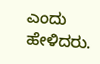ಎಂದು ಹೇಳಿದರು.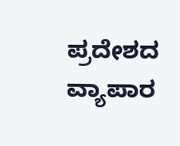ಪ್ರದೇಶದ ವ್ಯಾಪಾರ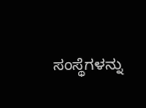ಸಂಸ್ಥೆಗಳನ್ನು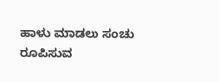ಹಾಳು ಮಾಡಲು ಸಂಚು ರೂಪಿಸುವ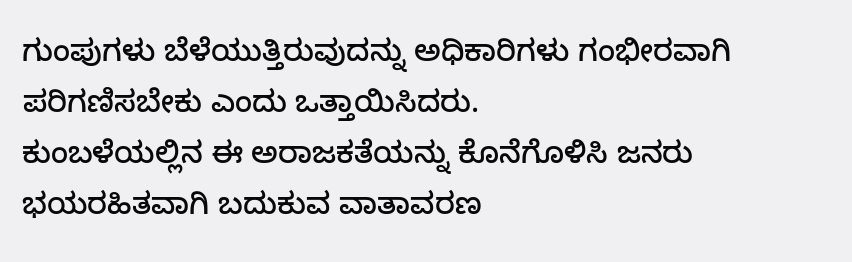ಗುಂಪುಗಳು ಬೆಳೆಯುತ್ತಿರುವುದನ್ನು ಅಧಿಕಾರಿಗಳು ಗಂಭೀರವಾಗಿ ಪರಿಗಣಿಸಬೇಕು ಎಂದು ಒತ್ತಾಯಿಸಿದರು.
ಕುಂಬಳೆಯಲ್ಲಿನ ಈ ಅರಾಜಕತೆಯನ್ನು ಕೊನೆಗೊಳಿಸಿ ಜನರು ಭಯರಹಿತವಾಗಿ ಬದುಕುವ ವಾತಾವರಣ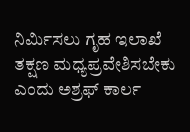ನಿರ್ಮಿಸಲು ಗೃಹ ಇಲಾಖೆ ತಕ್ಷಣ ಮಧ್ಯಪ್ರವೇಶಿಸಬೇಕು ಎಂದು ಅಶ್ರಫ್ ಕಾರ್ಲ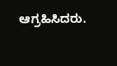ಆಗ್ರಹಿಸಿದರು.